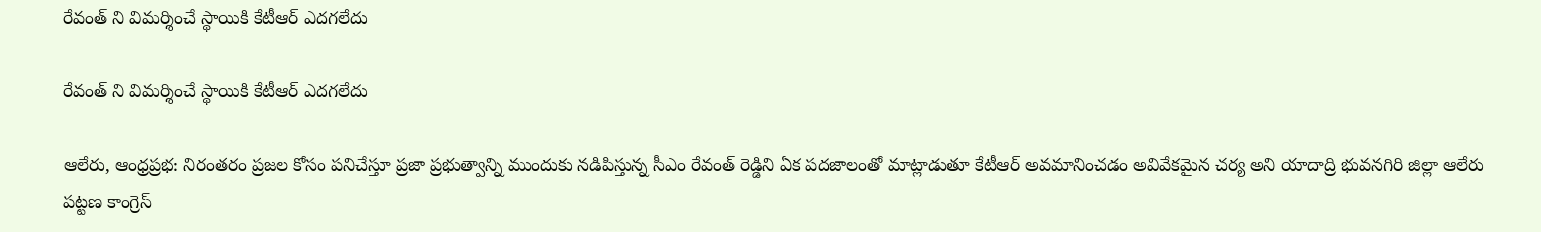రేవంత్ ని విమర్శించే స్థాయికి కేటీఆర్ ఎదగలేదు

రేవంత్ ని విమర్శించే స్థాయికి కేటీఆర్ ఎదగలేదు

ఆలేరు, ఆంధ్రప్రభ: నిరంతరం ప్రజల కోసం పనిచేస్తూ ప్రజా ప్రభుత్వాన్ని ముందుకు నడిపిస్తున్న సీఎం రేవంత్ రెడ్డిని ఏక పదజాలంతో మాట్లాడుతూ కేటీఆర్ అవమానించడం అవివేకమైన చర్య అని యాదాద్రి భువనగిరి జిల్లా ఆలేరు పట్టణ కాంగ్రెస్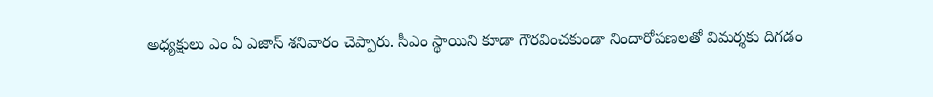అధ్యక్షులు ఎం ఏ ఎజాస్ శనివారం చెప్పారు. సీఎం స్థాయిని కూడా గౌరవించకుండా నిందారోపణలతో విమర్శకు దిగడం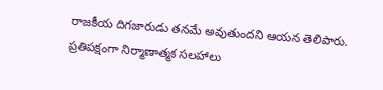రాజకీయ దిగజారుడు తనమే అవుతుందని ఆయన తెలిపారు. ప్రతిపక్షంగా నిర్మాణాత్మక సలహాలు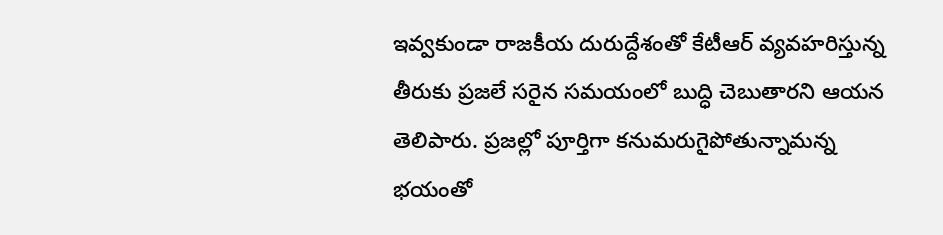ఇవ్వకుండా రాజకీయ దురుద్దేశంతో కేటీఆర్ వ్యవహరిస్తున్న తీరుకు ప్రజలే సరైన సమయంలో బుద్ధి చెబుతారని ఆయన తెలిపారు. ప్రజల్లో పూర్తిగా కనుమరుగైపోతున్నామన్న భయంతో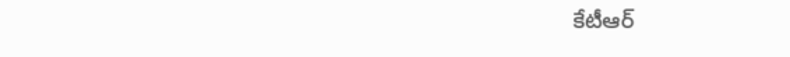కేటీఆర్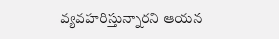వ్యవహరిస్తున్నారని ఆయన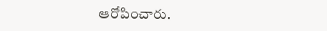ఆరోపించారు.